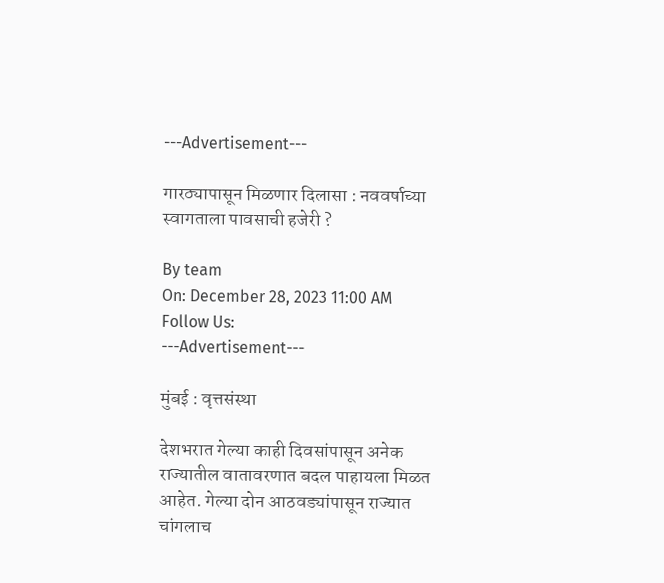---Advertisement---

गारठ्यापासून मिळणार दिलासा : नववर्षाच्या स्वागताला पावसाची हजेरी ?

By team
On: December 28, 2023 11:00 AM
Follow Us:
---Advertisement---

मुंबई : वृत्तसंस्था

देशभरात गेल्या काही दिवसांपासून अनेक राज्यातील वातावरणात बदल पाहायला मिळत आहेत. गेल्या दोन आठवड्यांपासून राज्यात चांगलाच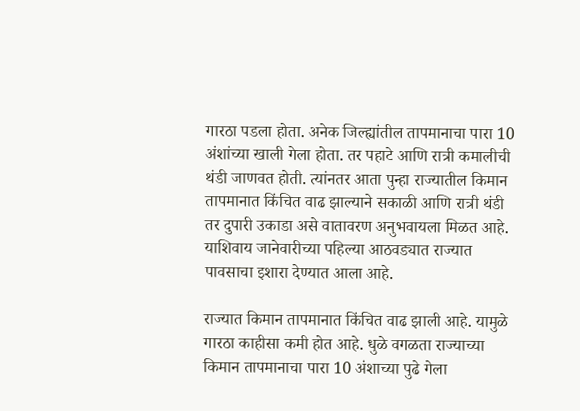गारठा पडला होता. अनेक जिल्ह्यांतील तापमानाचा पारा 10 अंशांच्या खाली गेला होता. तर पहाटे आणि रात्री कमालीची थंडी जाणवत होती. त्यांनतर आता पुन्हा राज्यातील किमान तापमानात किंचित वाढ झाल्याने सकाळी आणि रात्री थंडी तर दुपारी उकाडा असे वातावरण अनुभवायला मिळत आहे. याशिवाय जानेवारीच्या पहिल्या आठवड्यात राज्यात पावसाचा इशारा देण्यात आला आहे.

राज्यात किमान तापमानात किंचित वाढ झाली आहे. यामुळे गारठा काहीसा कमी होत आहे. धुळे वगळता राज्याच्या किमान तापमानाचा पारा 10 अंशाच्या पुढे गेला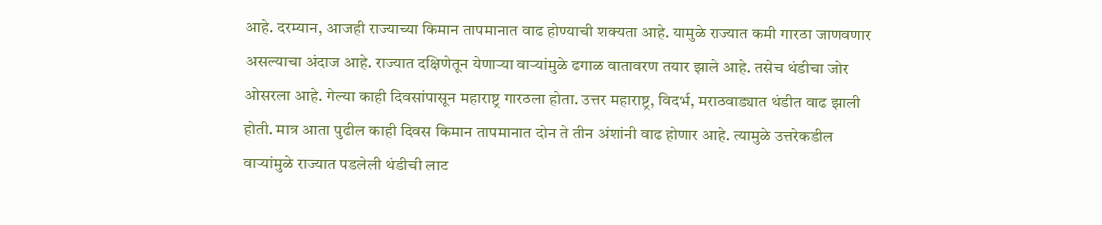आहे. दरम्यान, आजही राज्याच्या किमान तापमानात वाढ होण्याची शक्यता आहे. यामुळे राज्यात कमी गारठा जाणवणार असल्याचा अंदाज आहे. राज्यात दक्षिणेतून येणाऱ्या वाऱ्यांमुळे ढगाळ वातावरण तयार झाले आहे. तसेच थंडीचा जोर ओसरला आहे. गेल्या काही दिवसांपासून महाराष्ट्र गारठला होता. उत्तर महाराष्ट्र, विदर्भ, मराठवाड्यात थंडीत वाढ झाली होती. मात्र आता पुढील काही दिवस किमान तापमानात दोन ते तीन अंशांनी वाढ होणार आहे. त्यामुळे उत्तरेकडील वाऱ्यांमुळे राज्यात पडलेली थंडीची लाट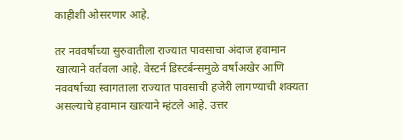काहीशी ओसरणार आहे.

तर नववर्षाच्या सुरुवातीला राज्यात पावसाचा अंदाज हवामान खात्याने वर्तवला आहे. वेस्टर्न डिस्टर्बन्समुळे वर्षाअखेर आणि नववर्षाच्या स्वागताला राज्यात पावसाची हजेरी लागण्याची शक्यता असल्याचे हवामान खात्याने म्हंटले आहे. उत्तर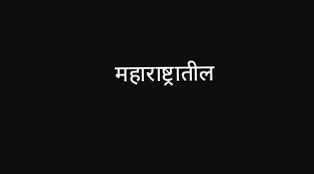महाराष्ट्रातील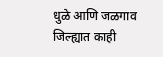धुळे आणि जळगाव जिल्ह्यात काही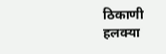ठिकाणी हलक्या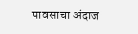पावसाचा अंदाज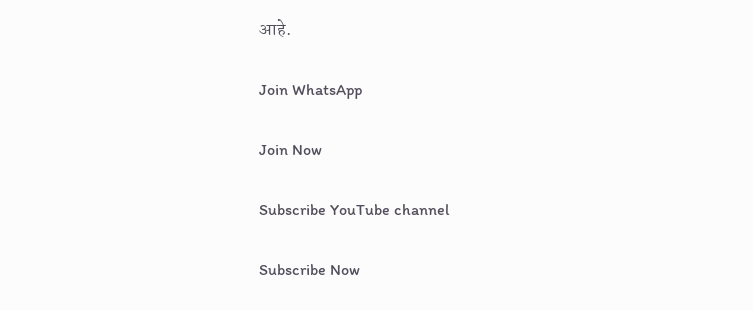आहे.

Join WhatsApp

Join Now

Subscribe YouTube channel

Subscribe Now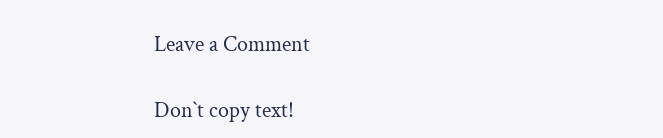Leave a Comment

Don`t copy text!